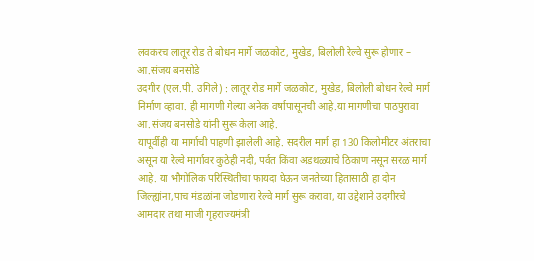लवकरच लातूर रोड ते बोधन मार्गे जळकोट, मुखेड, बिलोली रेल्वे सुरू होणार – आ.संजय बनसोडे
उदगीर (एल.पी. उगिले) : लातूर रोड मार्गे जळकोट, मुखेड, बिलोली बोधन रेल्वे मार्ग निर्माण व्हावा. ही मागणी गेल्या अनेक वर्षापासूनची आहे.या मागणीचा पाठपुरावा आ.संजय बनसोडे यांनी सुरू केला आहे.
यापूर्वीही या मार्गाची पाहणी झालेली आहे. सदरील मार्ग हा 130 किलोमीटर अंतराचा असून या रेल्वे मार्गावर कुठेही नदी, पर्वत किंवा अडथळ्याचे ठिकाण नसून सरळ मार्ग आहे. या भौगोलिक परिस्थितीचा फायदा घेऊन जनतेच्या हितासाठी हा दोन जिल्ह्यांना,पाच मंडळांना जोडणारा रेल्वे मार्ग सुरू करावा, या उद्देशाने उदगीरचे आमदार तथा माजी गृहराज्यमंत्री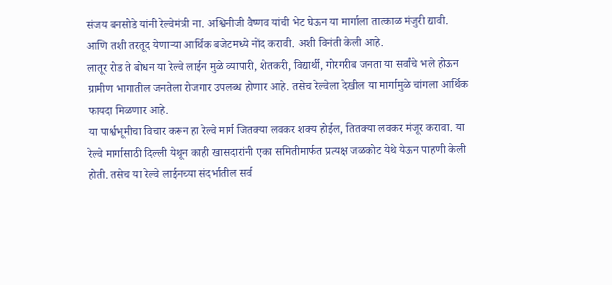संजय बनसोडे यांनी रेल्वेमंत्री ना. अश्विनीजी वैष्णव यांची भेट घेऊन या मार्गाला तात्काळ मंजुरी द्यावी. आणि तशी तरतूद येणाऱ्या आर्थिक बजेटमध्ये नोंद करावी. अशी विनंती केली आहे.
लातूर रोड ते बोधन या रेल्वे लाईन मुळे व्यापारी, शेतकरी, विद्यार्थी, गोरगरीब जनता या सर्वांचे भले होऊन ग्रामीण भागातील जनतेला रोजगार उपलब्ध होणार आहे. तसेच रेल्वेला देखील या मार्गामुळे चांगला आर्थिक फायदा मिळणार आहे.
या पार्श्वभूमीचा विचार करून हा रेल्वे मार्ग जितक्या लवकर शक्य होईल, तितक्या लवकर मंजूर करावा. या रेल्वे मार्गासाठी दिल्ली येथून काही खासदारांनी एका समितीमार्फत प्रत्यक्ष जळकोट येथे येऊन पाहणी केली होती. तसेच या रेल्वे लाईनच्या संदर्भातील सर्व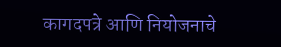कागदपत्रे आणि नियोजनाचे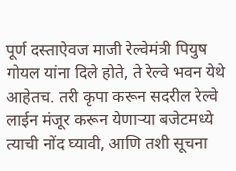पूर्ण दस्ताऐवज माजी रेल्वेमंत्री पियुष गोयल यांना दिले होते, ते रेल्वे भवन येथे आहेतच. तरी कृपा करून सदरील रेल्वे लाईन मंजूर करून येणाऱ्या बजेटमध्ये त्याची नोंद घ्यावी, आणि तशी सूचना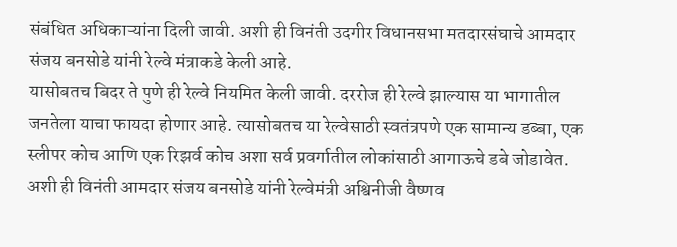संबंधित अधिकाऱ्यांना दिली जावी. अशी ही विनंती उदगीर विधानसभा मतदारसंघाचे आमदार संजय बनसोडे यांनी रेल्वे मंत्राकडे केली आहे.
यासोबतच बिदर ते पुणे ही रेल्वे नियमित केली जावी. दररोज ही रेल्वे झाल्यास या भागातील जनतेला याचा फायदा होणार आहे. त्यासोबतच या रेल्वेसाठी स्वतंत्रपणे एक सामान्य डब्बा, एक स्लीपर कोच आणि एक रिझर्व कोच अशा सर्व प्रवर्गातील लोकांसाठी आगाऊचे डबे जोडावेत. अशी ही विनंती आमदार संजय बनसोडे यांनी रेल्वेमंत्री अश्विनीजी वैष्णव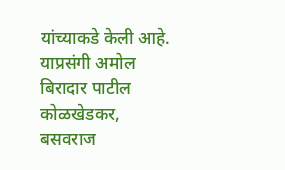यांच्याकडे केली आहे. याप्रसंगी अमोल बिरादार पाटील कोळखेडकर, बसवराज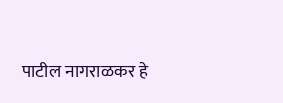पाटील नागराळकर हे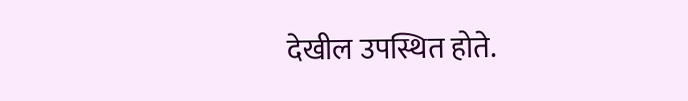देखील उपस्थित होते.